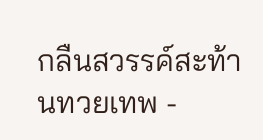กลืนสวรรค์สะท้านทวยเทพ -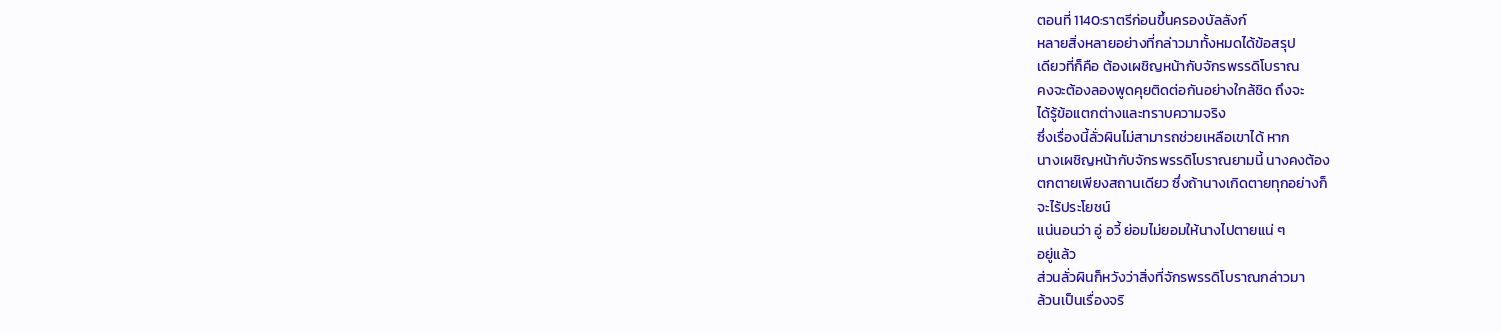ตอนที่ 1140:ราตรีก่อนขึ้นครองบัลลังก์
หลายสิ่งหลายอย่างที่กล่าวมาทั้งหมดได้ข้อสรุป
เดียวที่ก็คือ ต้องเผชิญหน้ากับจักรพรรดิโบราณ
คงจะต้องลองพูดคุยติดต่อกันอย่างใกล้ชิด ถึงจะ
ได้รู้ข้อแตกต่างและทราบความจริง
ซึ่งเรื่องนี้ลั่วผินไม่สามารถช่วยเหลือเขาได้ หาก
นางเผชิญหน้ากับจักรพรรดิโบราณยามนี้ นางคงต้อง
ตกตายเพียงสถานเดียว ซึ่งถ้านางเกิดตายทุกอย่างก็
จะไร้ประโยชน์
แน่นอนว่า อู่ อวี้ ย่อมไม่ยอมให้นางไปตายแน่ ๆ
อยู่แล้ว
ส่วนลั่วผินก็หวังว่าสิ่งที่จักรพรรดิโบราณกล่าวมา
ล้วนเป็นเรื่องจริ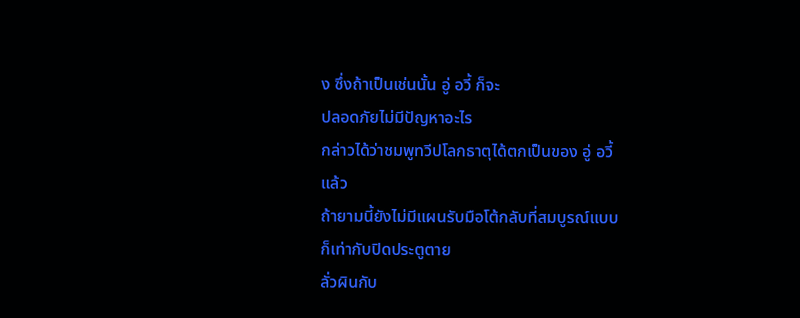ง ซึ่งถ้าเป็นเช่นนั้น อู่ อวี้ ก็จะ
ปลอดภัยไม่มีปัญหาอะไร
กล่าวได้ว่าชมพูทวีปโลกธาตุได้ตกเป็นของ อู่ อวี้
แล้ว
ถ้ายามนี้ยังไม่มีแผนรับมือโต้กลับที่สมบูรณ์แบบ
ก็เท่ากับปิดประตูตาย
ลั่วผินกับ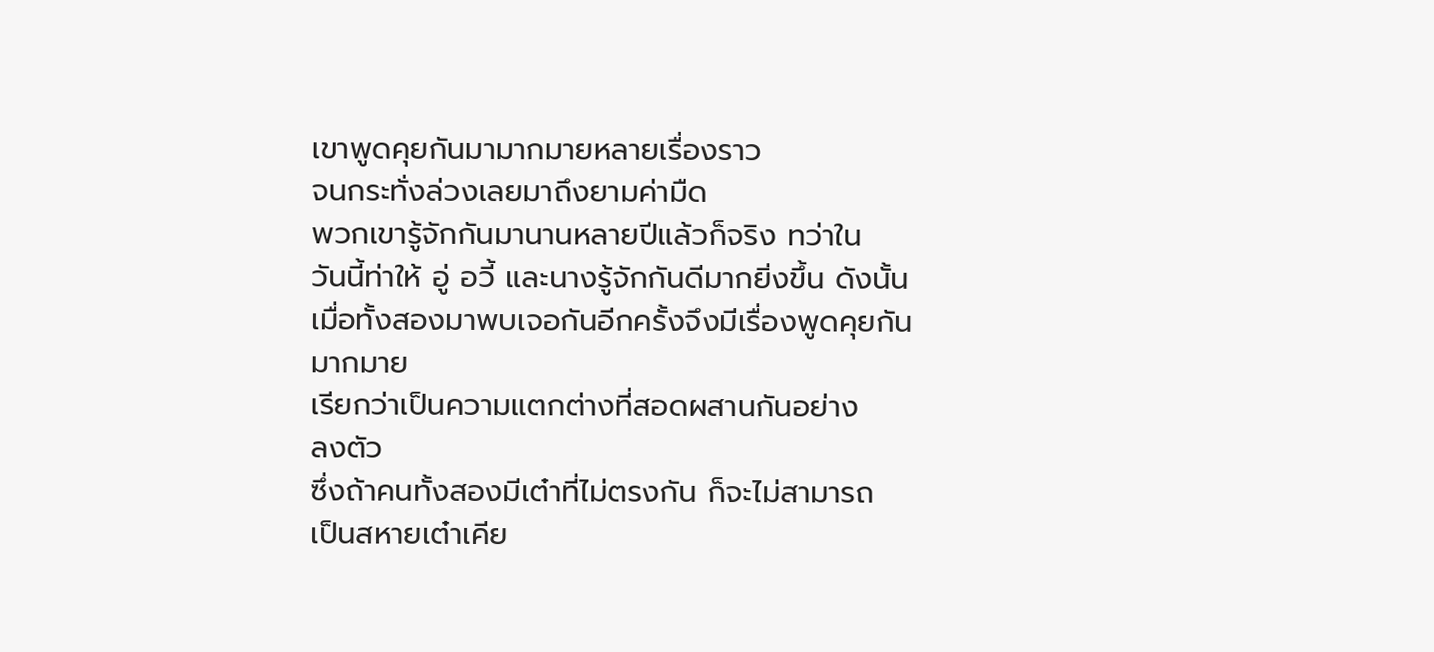เขาพูดคุยกันมามากมายหลายเรื่องราว
จนกระทั่งล่วงเลยมาถึงยามค่ามืด
พวกเขารู้จักกันมานานหลายปีแล้วก็จริง ทว่าใน
วันนี้ท่าให้ อู่ อวี้ และนางรู้จักกันดีมากยิ่งขึ้น ดังนั้น
เมื่อทั้งสองมาพบเจอกันอีกครั้งจึงมีเรื่องพูดคุยกัน
มากมาย
เรียกว่าเป็นความแตกต่างที่สอดผสานกันอย่าง
ลงตัว
ซึ่งถ้าคนทั้งสองมีเต๋าที่ไม่ตรงกัน ก็จะไม่สามารถ
เป็นสหายเต๋าเคีย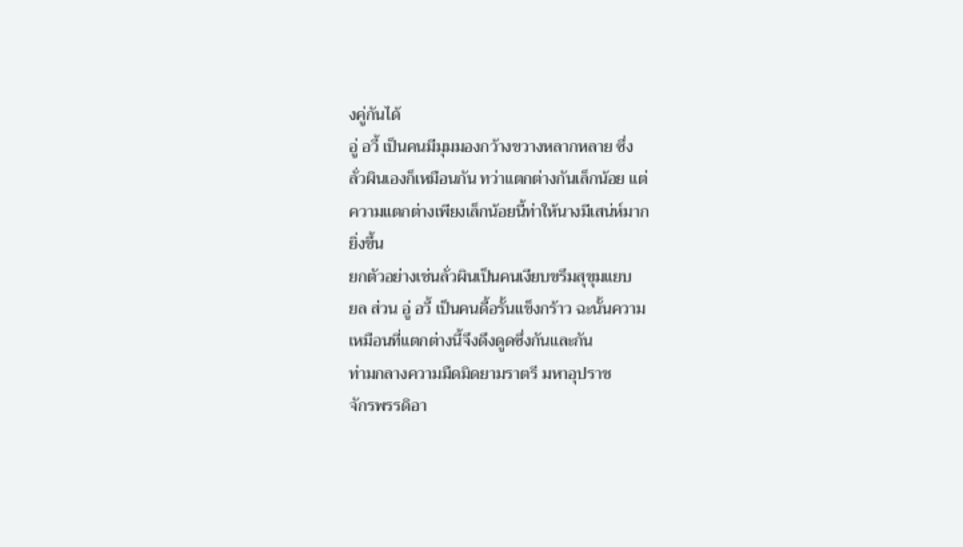งคู่กันได้
อู่ อวี้ เป็นคนมีมุมมองกว้างขวางหลากหลาย ซึ่ง
ลั่วผินเองก็เหมือนกัน ทว่าแตกต่างกันเล็กน้อย แต่
ความแตกต่างเพียงเล็กน้อยนี้ท่าให้นางมีเสน่ห์มาก
ยิ่งขึ้น
ยกตัวอย่างเช่นลั่วผินเป็นคนเงียบขรึมสุขุมแยบ
ยล ส่วน อู่ อวี้ เป็นคนดื้อรั้นแข็งกร้าว ฉะนั้นความ
เหมือนที่แตกต่างนี้จึงดึงดูดซึ่งกันและกัน
ท่ามกลางความมืดมิดยามราตรี มหาอุปราช
จักรพรรดิอา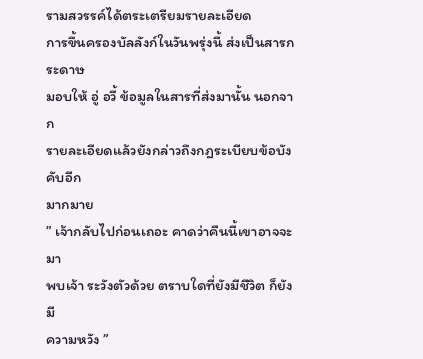รามสวรรค์ได้ตระเตรียมรายละเอียด
การขึ้นครองบัลลังก์ในวันพรุ่งนี้ ส่งเป็นสารกระดาษ
มอบให้ อู่ อวี้ ข้อมูลในสารที่ส่งมานั้น นอกจาก
รายละเอียดแล้วยังกล่าวถึงกฎระเบียบข้อบังคับอีก
มากมาย
” เจ้ากลับไปก่อนเถอะ คาดว่าคืนนี้เขาอาจจะมา
พบเจ้า ระวังตัวด้วย ตราบใดที่ยังมีชีวิต ก็ยังมี
ความหวัง ”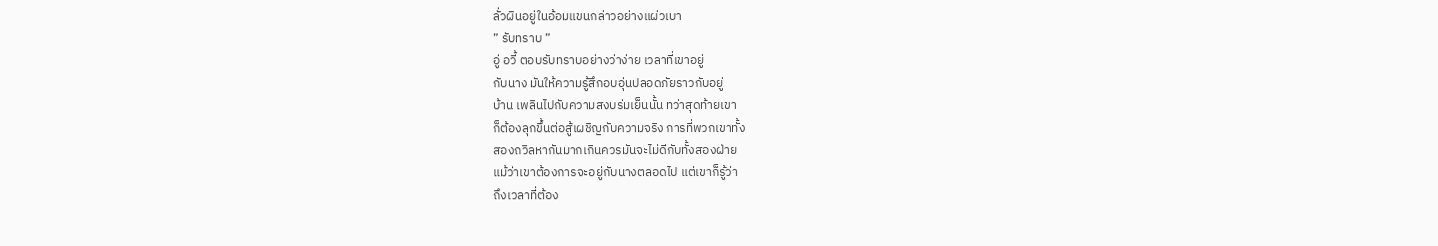ลั่วผินอยู่ในอ้อมแขนกล่าวอย่างแผ่วเบา
” รับทราบ ”
อู่ อวี้ ตอบรับทราบอย่างว่าง่าย เวลาที่เขาอยู่
กับนาง มันให้ความรู้สึกอบอุ่นปลอดภัยราวกับอยู่
บ้าน เพลินไปกับความสงบร่มเย็นนั้น ทว่าสุดท้ายเขา
ก็ต้องลุกขึ้นต่อสู้เผชิญกับความจริง การที่พวกเขาทั้ง
สองถวิลหากันมากเกินควรมันจะไม่ดีกับทั้งสองฝ่าย
แม้ว่าเขาต้องการจะอยู่กับนางตลอดไป แต่เขาก็รู้ว่า
ถึงเวลาที่ต้อง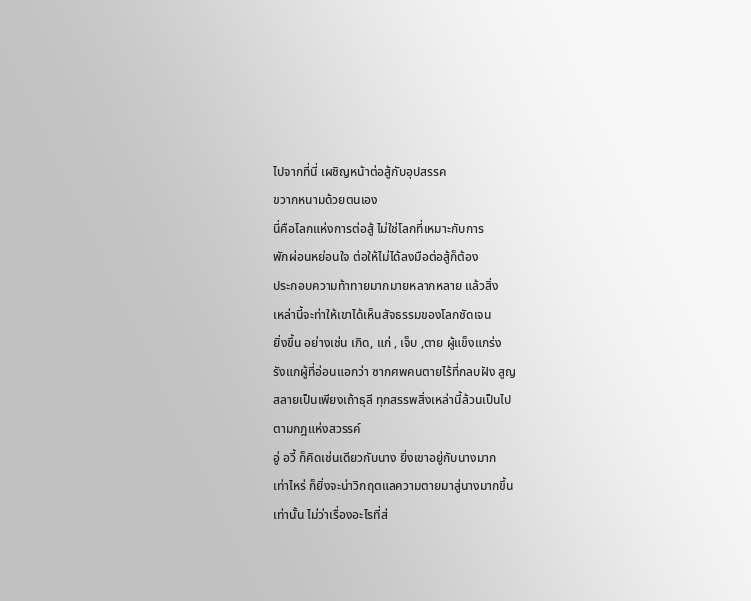ไปจากที่นี่ เผชิญหน้าต่อสู้กับอุปสรรค
ขวากหนามด้วยตนเอง
นี่คือโลกแห่งการต่อสู้ ไม่ใช่โลกที่เหมาะกับการ
พักผ่อนหย่อนใจ ต่อให้ไม่ได้ลงมือต่อสู้ก็ต้อง
ประกอบความท้าทายมากมายหลากหลาย แล้วสิ่ง
เหล่านี้จะท่าให้เขาได้เห็นสัจธรรมของโลกชัดเจน
ยิ่งขึ้น อย่างเช่น เกิด, แก่ , เจ็บ ,ตาย ผู้แข็งแกร่ง
รังแกผู้ที่อ่อนแอกว่า ซากศพคนตายไร้ที่กลบฝัง สูญ
สลายเป็นเพียงเถ้าธุลี ทุกสรรพสิ่งเหล่านี้ล้วนเป็นไป
ตามกฎแห่งสวรรค์
อู่ อวี้ ก็คิดเช่นเดียวกับนาง ยิ่งเขาอยู่กับนางมาก
เท่าไหร่ ก็ยิ่งจะน่าวิกฤตแลความตายมาสู่นางมากขึ้น
เท่านั้น ไม่ว่าเรื่องอะไรที่ส่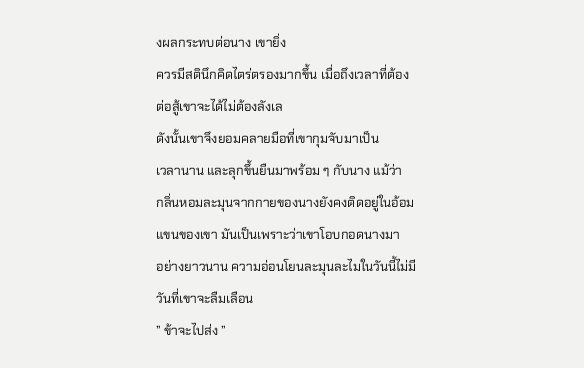งผลกระทบต่อนาง เขายิ่ง
ควรมีสตินึกคิดไตร่ตรองมากขึ้น เมื่อถึงเวลาที่ต้อง
ต่อสู้เขาจะได้ไม่ต้องลังเล
ดังนั้นเขาจึงยอมคลายมือที่เขากุมจับมาเป็น
เวลานาน และลุกขึ้นยืนมาพร้อม ๆ กับนาง แม้ว่า
กลิ่นหอมละมุนจากกายของนางยังคงติดอยู่ในอ้อม
แขนของเขา มันเป็นเพราะว่าเขาโอบกอดนางมา
อย่างยาวนาน ความอ่อนโยนละมุนละไมในวันนี้ไม่มี
วันที่เขาจะลืมเลือน
” ข้าจะไปส่ง ”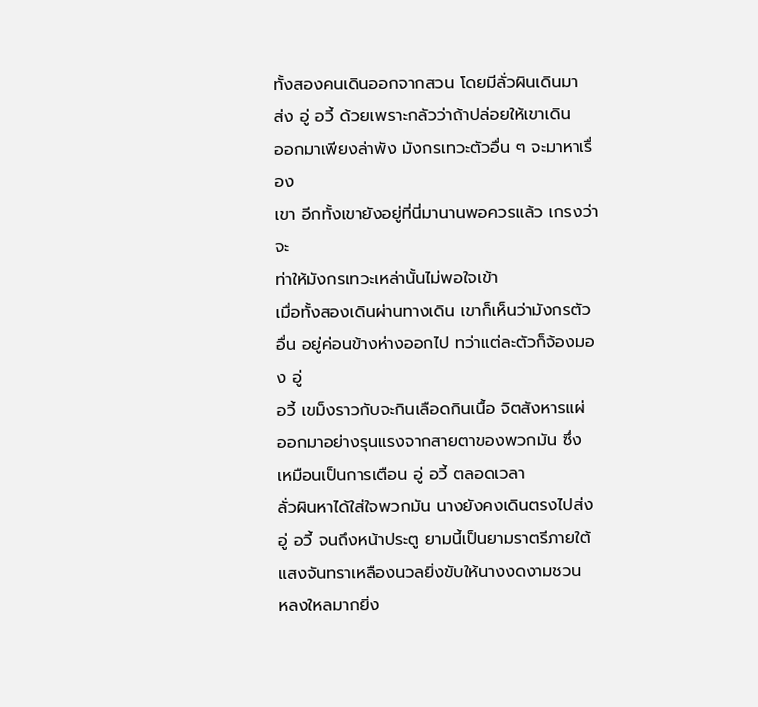ทั้งสองคนเดินออกจากสวน โดยมีลั่วผินเดินมา
ส่ง อู่ อวี้ ด้วยเพราะกลัวว่าถ้าปล่อยให้เขาเดิน
ออกมาเพียงล่าพัง มังกรเทวะตัวอื่น ๆ จะมาหาเรื่อง
เขา อีกทั้งเขายังอยู่ที่นี่มานานพอควรแล้ว เกรงว่าจะ
ท่าให้มังกรเทวะเหล่านั้นไม่พอใจเข้า
เมื่อทั้งสองเดินผ่านทางเดิน เขาก็เห็นว่ามังกรตัว
อื่น อยู่ค่อนข้างห่างออกไป ทว่าแต่ละตัวก็จ้องมอง อู่
อวี้ เขม็งราวกับจะกินเลือดกินเนื้อ จิตสังหารแผ่
ออกมาอย่างรุนแรงจากสายตาของพวกมัน ซึ่ง
เหมือนเป็นการเตือน อู่ อวี้ ตลอดเวลา
ลั่วผินหาได้ใส่ใจพวกมัน นางยังคงเดินตรงไปส่ง
อู่ อวี้ จนถึงหน้าประตู ยามนี้เป็นยามราตรีภายใต้
แสงจันทราเหลืองนวลยิ่งขับให้นางงดงามชวน
หลงใหลมากยิ่ง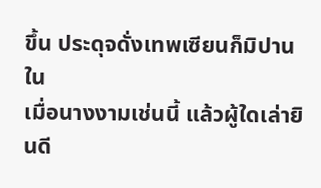ขึ้น ประดุจดั่งเทพเซียนก็มิปาน ใน
เมื่อนางงามเช่นนี้ แล้วผู้ใดเล่ายินดี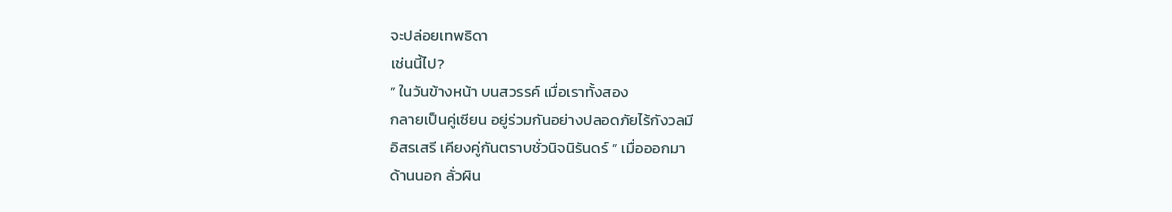จะปล่อยเทพธิดา
เช่นนี้ไป?
” ในวันข้างหน้า บนสวรรค์ เมื่อเราทั้งสอง
กลายเป็นคู่เซียน อยู่ร่วมกันอย่างปลอดภัยไร้กังวลมี
อิสรเสรี เคียงคู่กันตราบชั่วนิจนิรันดร์ ” เมื่อออกมา
ด้านนอก ลั่วผิน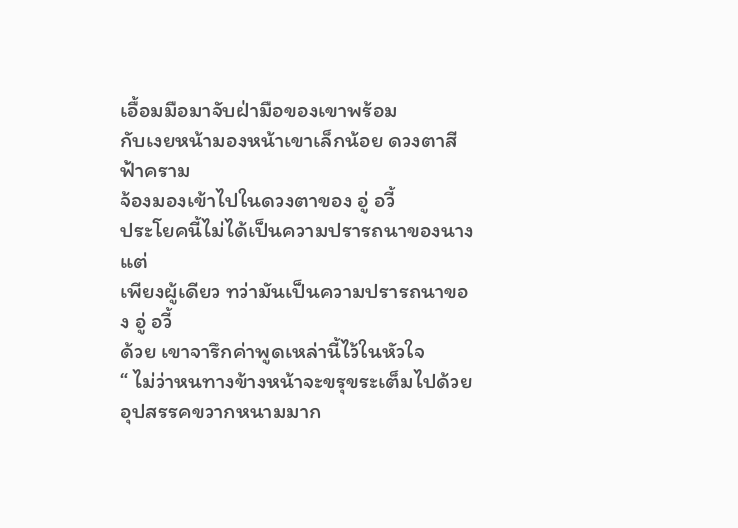เอื้อมมือมาจับฝ่ามือของเขาพร้อม
กับเงยหน้ามองหน้าเขาเล็กน้อย ดวงตาสีฟ้าคราม
จ้องมองเข้าไปในดวงตาของ อู่ อวี้
ประโยคนี้ไม่ได้เป็นความปรารถนาของนางแต่
เพียงผู้เดียว ทว่ามันเป็นความปรารถนาของ อู่ อวี้
ด้วย เขาจารึกค่าพูดเหล่านี้ไว้ในหัวใจ
“ ไม่ว่าหนทางข้างหน้าจะขรุขระเต็มไปด้วย
อุปสรรคขวากหนามมาก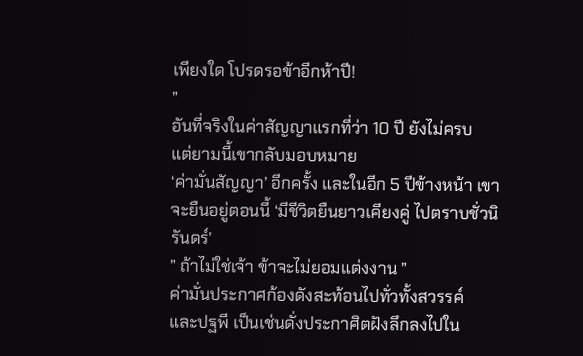เพียงใด โปรดรอข้าอีกห้าปี!
”
อันที่จริงในค่าสัญญาแรกที่ว่า 10 ปี ยังไม่ครบ
แต่ยามนี้เขากลับมอบหมาย
‘ค่ามั่นสัญญา’ อีกครั้ง และในอีก 5 ปีข้างหน้า เขา
จะยืนอยู่ตอนนี้ ‘มีชีวิตยืนยาวเคียงคู่ ไปตราบชั่วนิ
รันดร์’
” ถ้าไม่ใช่เจ้า ข้าจะไม่ยอมแต่งงาน ”
ค่ามั่นประกาศก้องดังสะท้อนไปทั่วทั้งสวรรค์
และปฐพี เป็นเช่นดั่งประกาศิตฝังลึกลงไปใน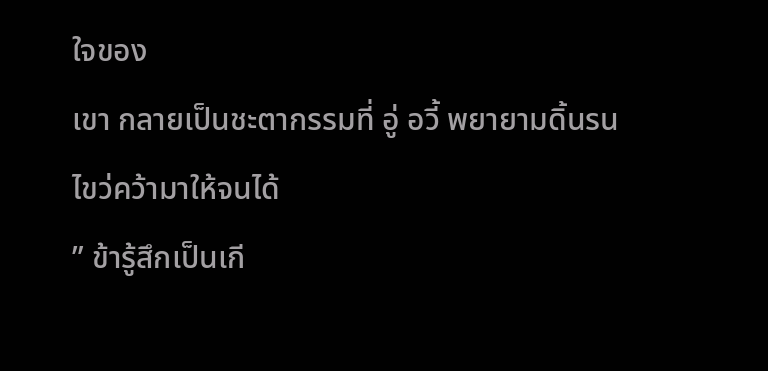ใจของ
เขา กลายเป็นชะตากรรมที่ อู่ อวี้ พยายามดิ้นรน
ไขว่คว้ามาให้จนได้
” ข้ารู้สึกเป็นเกี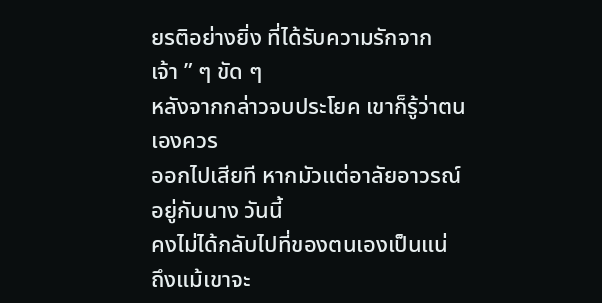ยรติอย่างยิ่ง ที่ได้รับความรักจาก
เจ้า ” ๆ ขัด ๆ
หลังจากกล่าวจบประโยค เขาก็รู้ว่าตนเองควร
ออกไปเสียที หากมัวแต่อาลัยอาวรณ์อยู่กับนาง วันนี้
คงไม่ได้กลับไปที่ของตนเองเป็นแน่ ถึงแม้เขาจะ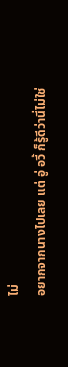ไม่
อยากจากนางไปเลย แต่ อู่ อวี้ ก็รู้ดีว่านี่ไม่ใช่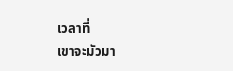เวลาที่
เขาจะมัวมา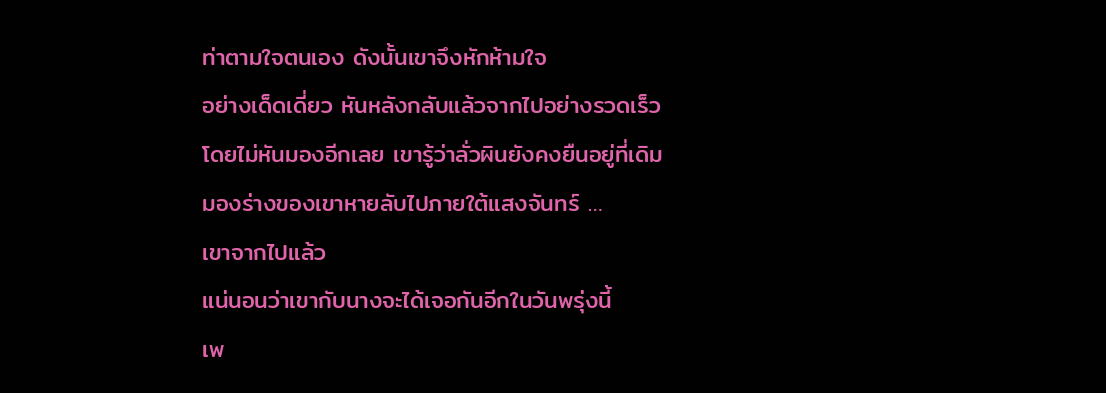ท่าตามใจตนเอง ดังนั้นเขาจึงหักห้ามใจ
อย่างเด็ดเดี่ยว หันหลังกลับแล้วจากไปอย่างรวดเร็ว
โดยไม่หันมองอีกเลย เขารู้ว่าลั่วผินยังคงยืนอยู่ที่เดิม
มองร่างของเขาหายลับไปภายใต้แสงจันทร์ …
เขาจากไปแล้ว
แน่นอนว่าเขากับนางจะได้เจอกันอีกในวันพรุ่งนี้
เพ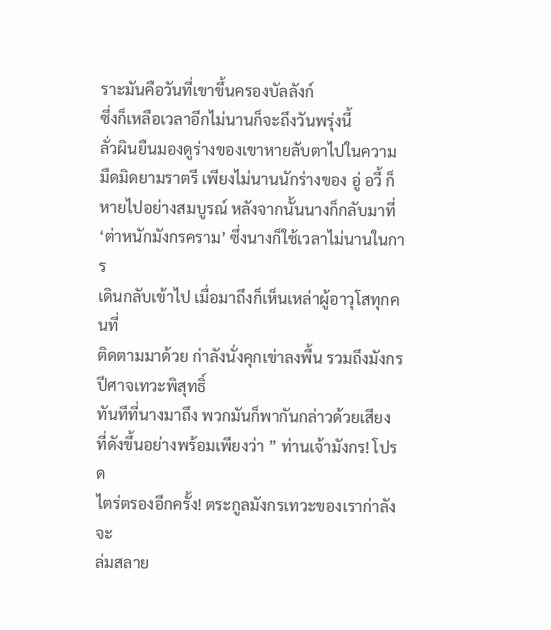ราะมันคือวันที่เขาขึ้นครองบัลลังก์
ซึ่งก็เหลือเวลาอีกไม่นานก็จะถึงวันพรุ่งนี้
ลั่วผินยืนมองดูร่างของเขาหายลับตาไปในความ
มืดมิดยามราตรี เพียงไม่นานนักร่างของ อู่ อวี้ ก็
หายไปอย่างสมบูรณ์ หลังจากนั้นนางก็กลับมาที่
‘ต่าหนักมังกรคราม’ ซึ่งนางก็ใช้เวลาไม่นานในการ
เดินกลับเข้าไป เมื่อมาถึงก็เห็นเหล่าผู้อาวุโสทุกคนที่
ติดตามมาด้วย ก่าลังนั่งคุกเข่าลงพื้น รวมถึงมังกร
ปีศาจเทวะพิสุทธิ์
ทันทีที่นางมาถึง พวกมันก็พากันกล่าวด้วยเสียง
ที่ดังขึ้นอย่างพร้อมเพียงว่า ” ท่านเจ้ามังกร! โปรด
ไตร่ตรองอีกครั้ง! ตระกูลมังกรเทวะของเราก่าลังจะ
ล่มสลาย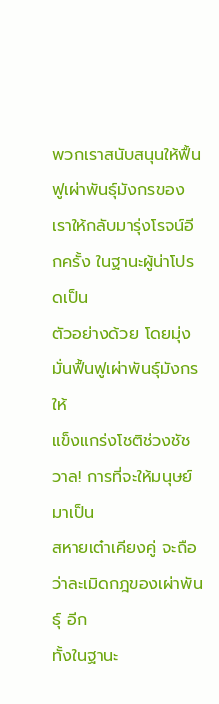พวกเราสนับสนุนให้ฟื้นฟูเผ่าพันธุ์มังกรของ
เราให้กลับมารุ่งโรจน์อีกครั้ง ในฐานะผู้น่าโปรดเป็น
ตัวอย่างด้วย โดยมุ่งมั่นฟื้นฟูเผ่าพันธุ์มังกรให้
แข็งแกร่งโชติช่วงชัชวาล! การที่จะให้มนุษย์มาเป็น
สหายเต๋าเคียงคู่ จะถือว่าละเมิดกฎของเผ่าพันธุ์ อีก
ทั้งในฐานะ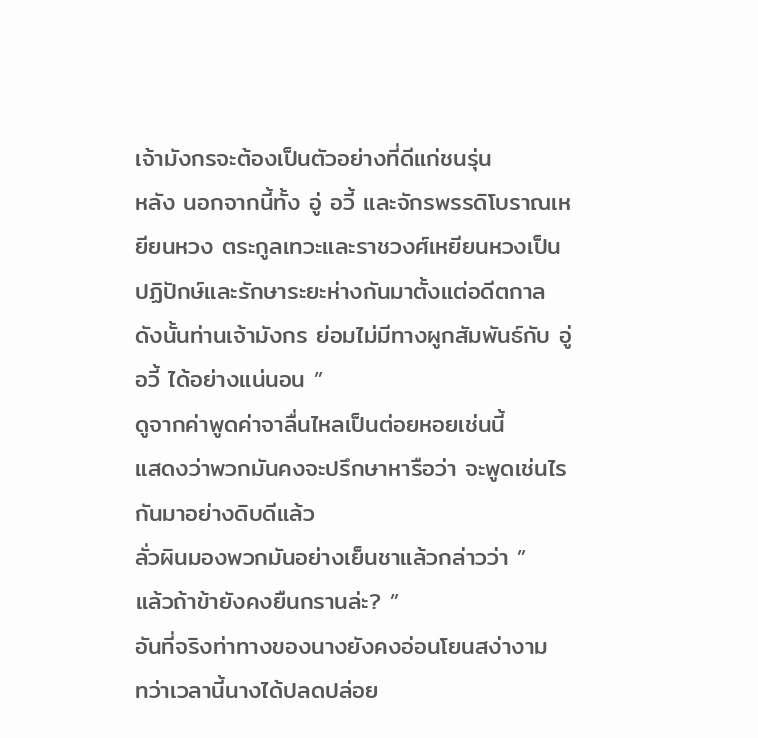เจ้ามังกรจะต้องเป็นตัวอย่างที่ดีแก่ชนรุ่น
หลัง นอกจากนี้ทั้ง อู่ อวี้ และจักรพรรดิโบราณเห
ยียนหวง ตระกูลเทวะและราชวงศ์เหยียนหวงเป็น
ปฏิปักษ์และรักษาระยะห่างกันมาตั้งแต่อดีตกาล
ดังนั้นท่านเจ้ามังกร ย่อมไม่มีทางผูกสัมพันธ์กับ อู่
อวี้ ได้อย่างแน่นอน ”
ดูจากค่าพูดค่าจาลื่นไหลเป็นต่อยหอยเช่นนี้
แสดงว่าพวกมันคงจะปรึกษาหารือว่า จะพูดเช่นไร
กันมาอย่างดิบดีแล้ว
ลั่วผินมองพวกมันอย่างเย็นชาแล้วกล่าวว่า ”
แล้วถ้าข้ายังคงยืนกรานล่ะ? ”
อันที่จริงท่าทางของนางยังคงอ่อนโยนสง่างาม
ทว่าเวลานี้นางได้ปลดปล่อย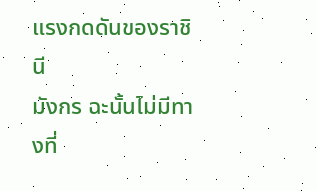แรงกดดันของราชินี
มังกร ฉะนั้นไม่มีทางที่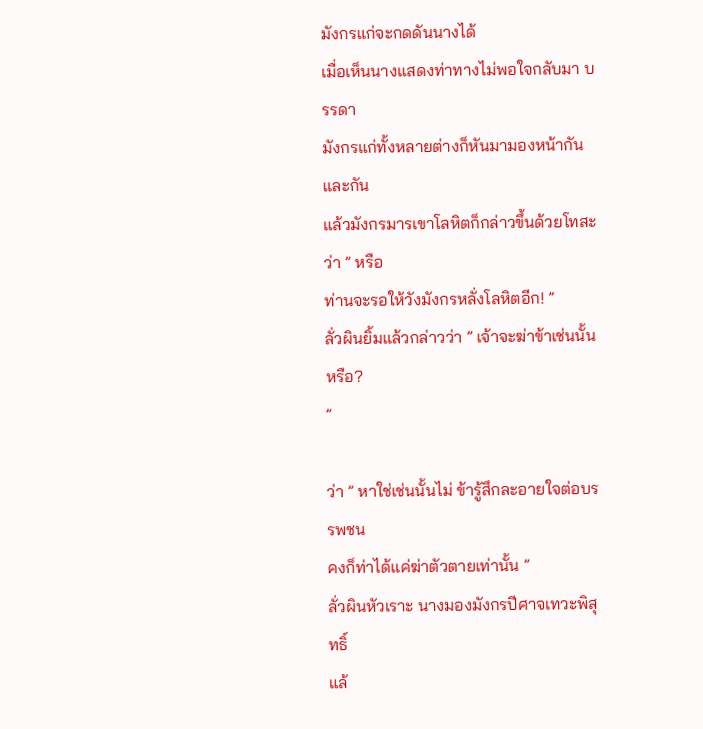มังกรแก่จะกดดันนางได้
เมื่อเห็นนางแสดงท่าทางไม่พอใจกลับมา บรรดา
มังกรแก่ทั้งหลายต่างก็หันมามองหน้ากันและกัน
แล้วมังกรมารเขาโลหิตก็กล่าวขึ้นด้วยโทสะว่า ” หรือ
ท่านจะรอให้วังมังกรหลั่งโลหิตอีก! ”
ลั่วผินยิ้มแล้วกล่าวว่า ” เจ้าจะฆ่าข้าเช่นนั้นหรือ?
”

ว่า ” หาใช่เช่นนั้นไม่ ข้ารู้สึกละอายใจต่อบรรพชน
คงก็ท่าได้แค่ฆ่าตัวตายเท่านั้น ”
ลั่วผินหัวเราะ นางมองมังกรปีศาจเทวะพิสุทธิ์
แล้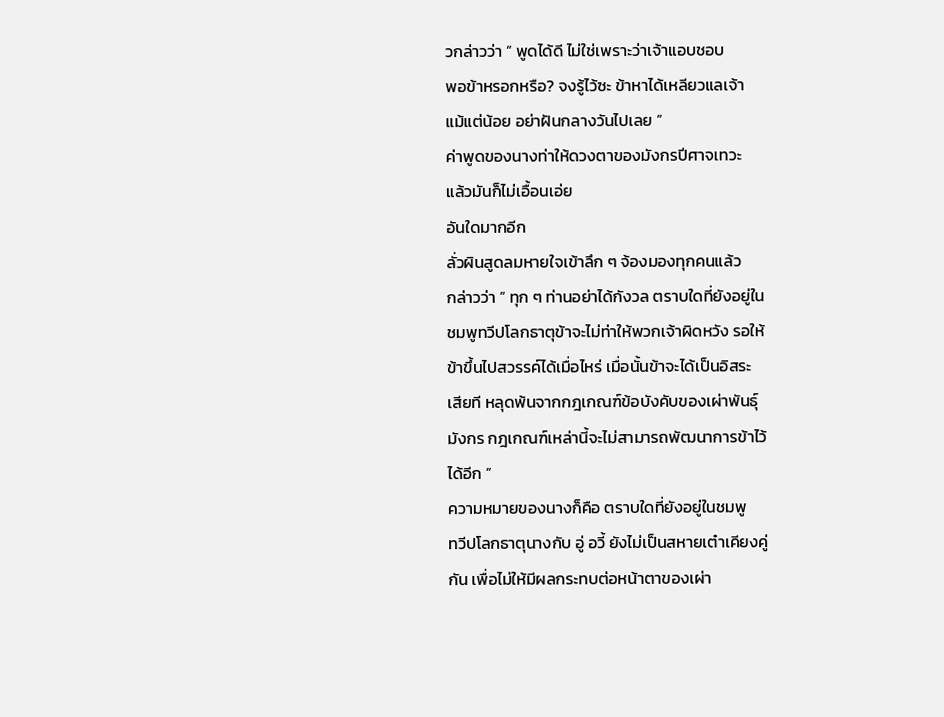วกล่าวว่า ” พูดได้ดี ไม่ใช่เพราะว่าเจ้าแอบชอบ
พอข้าหรอกหรือ? จงรู้ไว้ซะ ข้าหาได้เหลียวแลเจ้า
แม้แต่น้อย อย่าฝันกลางวันไปเลย ”
ค่าพูดของนางท่าให้ดวงตาของมังกรปีศาจเทวะ
แล้วมันก็ไม่เอื้อนเอ่ย
อันใดมากอีก
ลั่วผินสูดลมหายใจเข้าลึก ๆ จ้องมองทุกคนแล้ว
กล่าวว่า ” ทุก ๆ ท่านอย่าได้กังวล ตราบใดที่ยังอยู่ใน
ชมพูทวีปโลกธาตุข้าจะไม่ท่าให้พวกเจ้าผิดหวัง รอให้
ข้าขึ้นไปสวรรค์ได้เมื่อไหร่ เมื่อนั้นข้าจะได้เป็นอิสระ
เสียที หลุดพ้นจากกฎเกณฑ์ข้อบังคับของเผ่าพันธุ์
มังกร กฎเกณฑ์เหล่านี้จะไม่สามารถพัฒนาการข้าไว้
ได้อีก ”
ความหมายของนางก็คือ ตราบใดที่ยังอยู่ในชมพู
ทวีปโลกธาตุนางกับ อู่ อวี้ ยังไม่เป็นสหายเต๋าเคียงคู่
กัน เพื่อไม่ให้มีผลกระทบต่อหน้าตาของเผ่า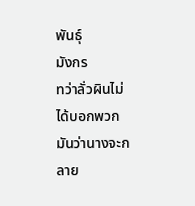พันธุ์
มังกร
ทว่าลั่วผินไม่ได้บอกพวกมันว่านางจะกลาย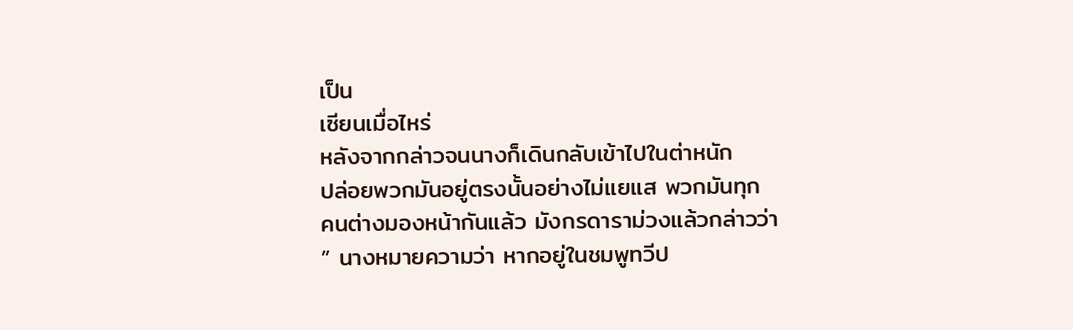เป็น
เซียนเมื่อไหร่
หลังจากกล่าวจนนางก็เดินกลับเข้าไปในต่าหนัก
ปล่อยพวกมันอยู่ตรงนั้นอย่างไม่แยแส พวกมันทุก
คนต่างมองหน้ากันแล้ว มังกรดาราม่วงแล้วกล่าวว่า
” นางหมายความว่า หากอยู่ในชมพูทวีป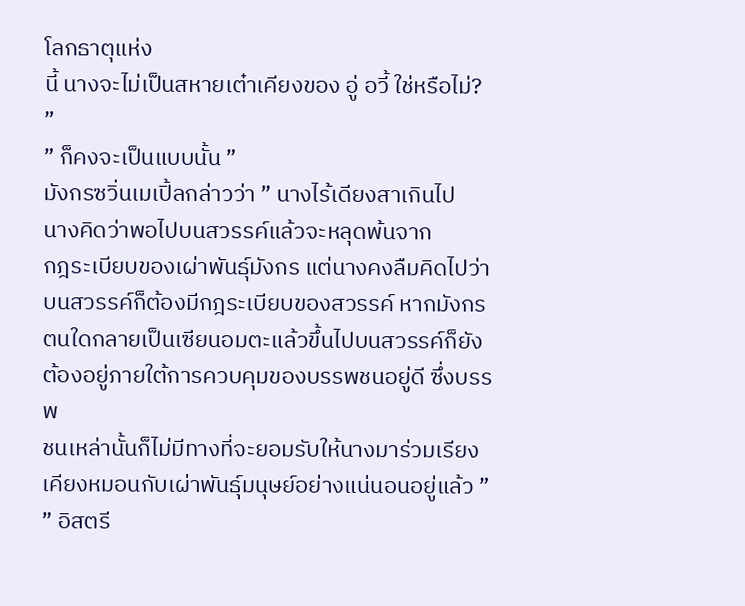โลกธาตุแห่ง
นี้ นางจะไม่เป็นสหายเต๋าเคียงของ อู่ อวี้ ใช่หรือไม่?
”
” ก็คงจะเป็นแบบนั้น ”
มังกรซวิ่นเมเปิ้ลกล่าวว่า ” นางไร้เดียงสาเกินไป
นางคิดว่าพอไปบนสวรรค์แล้วจะหลุดพ้นจาก
กฎระเบียบของเผ่าพันธุ์มังกร แต่นางคงลืมคิดไปว่า
บนสวรรค์ก็ต้องมีกฎระเบียบของสวรรค์ หากมังกร
ตนใดกลายเป็นเซียนอมตะแล้วขึ้นไปบนสวรรค์ก็ยัง
ต้องอยู่ภายใต้การควบคุมของบรรพชนอยู่ดี ซึ่งบรรพ
ชนเหล่านั้นก็ไม่มีทางที่จะยอมรับให้นางมาร่วมเรียง
เคียงหมอนกับเผ่าพันธุ์มนุษย์อย่างแน่นอนอยู่แล้ว ”
” อิสตรี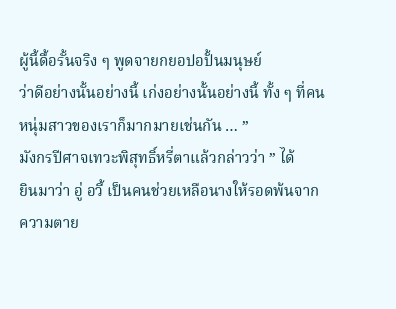ผู้นี้ดื้อรั้นจริง ๆ พูดจายกยอปอปั้นมนุษย์
ว่าดีอย่างนั้นอย่างนี้ เก่งอย่างนั้นอย่างนี้ ทั้ง ๆ ที่คน
หนุ่มสาวของเราก็มากมายเช่นกัน … ”
มังกรปีศาจเทวะพิสุทธิ์หรี่ตาแล้วกล่าวว่า ” ได้
ยินมาว่า อู่ อวี้ เป็นคนช่วยเหลือนางให้รอดพ้นจาก
ความตาย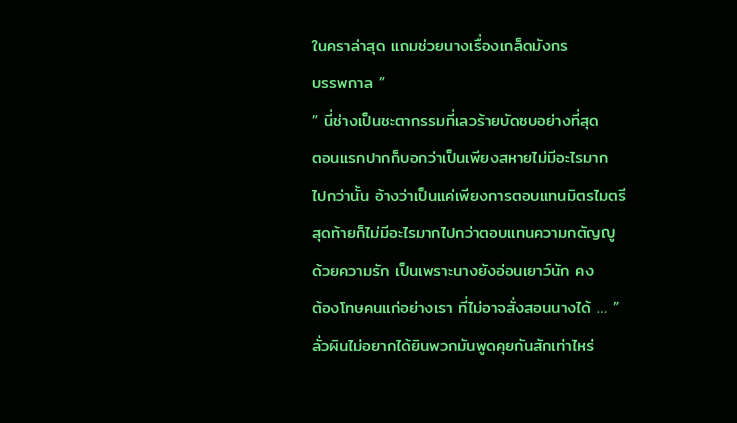ในคราล่าสุด แถมช่วยนางเรื่องเกล็ดมังกร
บรรพกาล ”
” นี่ช่างเป็นชะตากรรมที่เลวร้ายบัดซบอย่างที่สุด
ตอนแรกปากก็บอกว่าเป็นเพียงสหายไม่มีอะไรมาก
ไปกว่านั้น อ้างว่าเป็นแค่เพียงการตอบแทนมิตรไมตรี
สุดท้ายก็ไม่มีอะไรมากไปกว่าตอบแทนความกตัญญู
ด้วยความรัก เป็นเพราะนางยังอ่อนเยาว์นัก คง
ต้องโทษคนแก่อย่างเรา ที่ไม่อาจสั่งสอนนางได้ … ”
ลั่วผินไม่อยากได้ยินพวกมันพูดคุยกันสักเท่าไหร่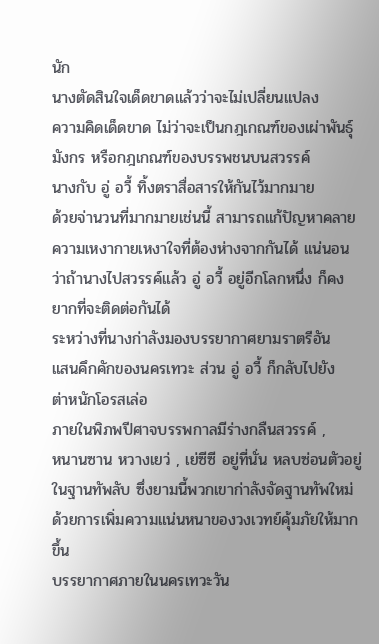นัก
นางตัดสินใจเด็ดขาดแล้วว่าจะไม่เปลี่ยนแปลง
ความคิดเด็ดขาด ไม่ว่าจะเป็นกฎเกณฑ์ของเผ่าพันธุ์
มังกร หรือกฎเกณฑ์ของบรรพชนบนสวรรค์
นางกับ อู่ อวี้ ทิ้งตราสื่อสารให้กันไว้มากมาย
ด้วยจ่านวนที่มากมายเช่นนี้ สามารถแก้ปัญหาคลาย
ความเหงากายเหงาใจที่ต้องห่างจากกันได้ แน่นอน
ว่าถ้านางไปสวรรค์แล้ว อู่ อวี้ อยู่อีกโลกหนึ่ง ก็คง
ยากที่จะติดต่อกันได้
ระหว่างที่นางก่าลังมองบรรยากาศยามราตรีอัน
แสนคึกคักของนครเทวะ ส่วน อู่ อวี้ ก็กลับไปยัง
ต่าหนักโอรสเล่อ
ภายในพิภพปีศาจบรรพกาลมีร่างกลืนสวรรค์ ,
หนานซาน หวางเยว่ , เย่ซีซี อยู่ที่นั่น หลบซ่อนตัวอยู่
ในฐานทัพลับ ซึ่งยามนี้พวกเขาก่าลังจัดฐานทัพใหม่
ด้วยการเพิ่มความแน่นหนาของวงเวทย์คุ้มภัยให้มาก
ขึ้น
บรรยากาศภายในนครเทวะวัน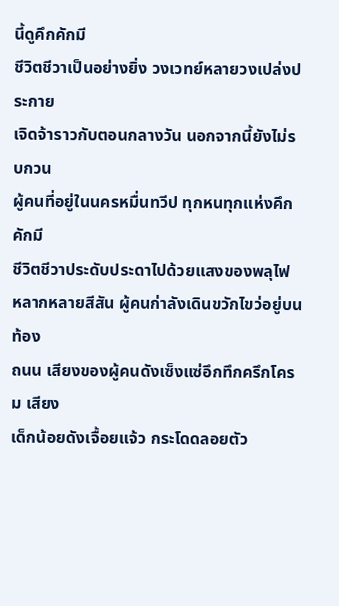นี้ดูคึกคักมี
ชีวิตชีวาเป็นอย่างยิ่ง วงเวทย์หลายวงเปล่งประกาย
เจิดจ้าราวกับตอนกลางวัน นอกจากนี้ยังไม่รบกวน
ผู้คนที่อยู่ในนครหมื่นทวีป ทุกหนทุกแห่งคึกคักมี
ชีวิตชีวาประดับประดาไปด้วยแสงของพลุไฟ
หลากหลายสีสัน ผู้คนก่าลังเดินขวักไขว่อยู่บนท้อง
ถนน เสียงของผู้คนดังเซ็งแซ่อึกทึกครึกโครม เสียง
เด็กน้อยดังเจื้อยแจ้ว กระโดดลอยตัว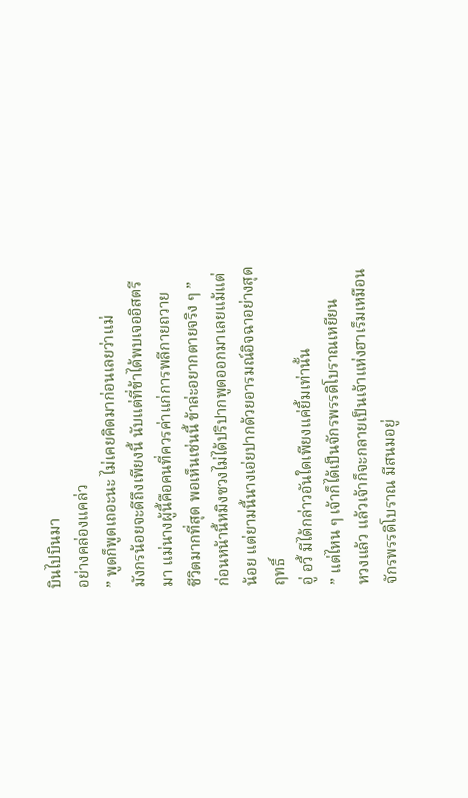บินไปบินมา
อย่างคล่องแคล่ว
” พูดก็พูดเถอะนะ ไม่เคยคิดมาก่อนเลยว่าแม่
มังกรน้อยจะดีถึงเพียงนี้ นับแต่ที่ข้าได้พบเจออิสตรี
มา แม่นางผู้นี้คือคนที่ควรค่าแก่การพลีกายถวาย
ชีวิตมากที่สุด พอเห็นเช่นนี้ ข้าล่ะอยากตายจริง ๆ ”
ก่อนหน้านี้หมิงซวงไม่ได้ปริปากพูดออกมาเลยแม้แต่
น้อย แต่ยามนี้นางเอ่ยปากด้วยอารมณ์อิจฉาอย่างสุด
ฤทธิ์
อู่ อวี้ มีได้กล่าวอันใดเพียงแค่ยิ้มเท่านั้น
” แต่ไหน ๆ เจ้าก็ได้เป็นจักรพรรดิโบราณเหยียน
หวงแล้ว แล้วเจ้าก็จะกลายเป็นเจ้าแห่งฮาเร็มเหมือน
จักรพรรดิโบราณ มีสนมอยู่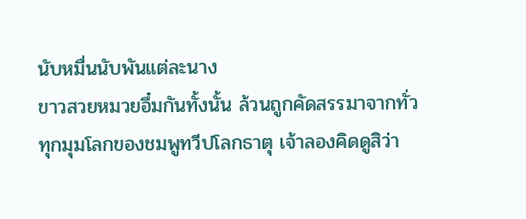นับหมื่นนับพันแต่ละนาง
ขาวสวยหมวยอึ๋มกันทั้งนั้น ล้วนถูกคัดสรรมาจากทั่ว
ทุกมุมโลกของชมพูทวีปโลกธาตุ เจ้าลองคิดดูสิว่า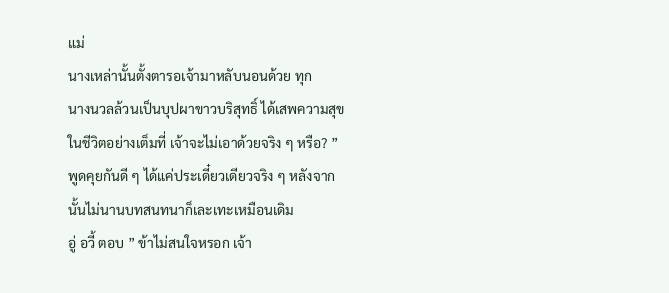แม่
นางเหล่านั้นตั้งตารอเจ้ามาหลับนอนด้วย ทุก
นางนวลล้วนเป็นบุปผาขาวบริสุทธิ์ ได้เสพความสุข
ในชีวิตอย่างเต็มที่ เจ้าจะไม่เอาด้วยจริง ๆ หรือ? ”
พูดคุยกันดี ๆ ได้แค่ประเดี๋ยวเดียวจริง ๆ หลังจาก
นั้นไม่นานบทสนทนาก็เละเทะเหมือนเดิม
อู่ อวี้ ตอบ ” ข้าไม่สนใจหรอก เจ้า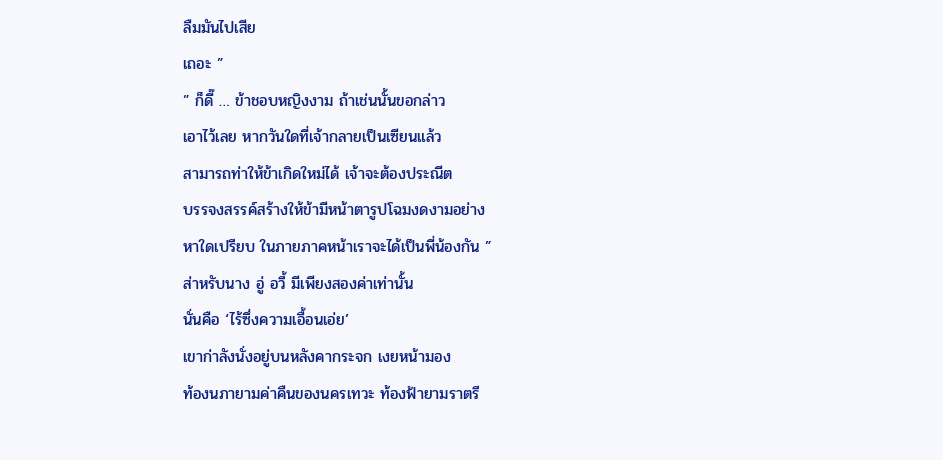ลืมมันไปเสีย
เถอะ ”
” ก็ดี๊ … ข้าชอบหญิงงาม ถ้าเช่นนั้นขอกล่าว
เอาไว้เลย หากวันใดที่เจ้ากลายเป็นเซียนแล้ว
สามารถท่าให้ข้าเกิดใหม่ได้ เจ้าจะต้องประณีต
บรรจงสรรค์สร้างให้ข้ามีหน้าตารูปโฉมงดงามอย่าง
หาใดเปรียบ ในภายภาคหน้าเราจะได้เป็นพี่น้องกัน ”
ส่าหรับนาง อู่ อวี้ มีเพียงสองค่าเท่านั้น
นั่นคือ ‘ไร้ซึ่งความเอื้อนเอ่ย’
เขาก่าลังนั่งอยู่บนหลังคากระจก เงยหน้ามอง
ท้องนภายามค่าคืนของนครเทวะ ท้องฟ้ายามราตรี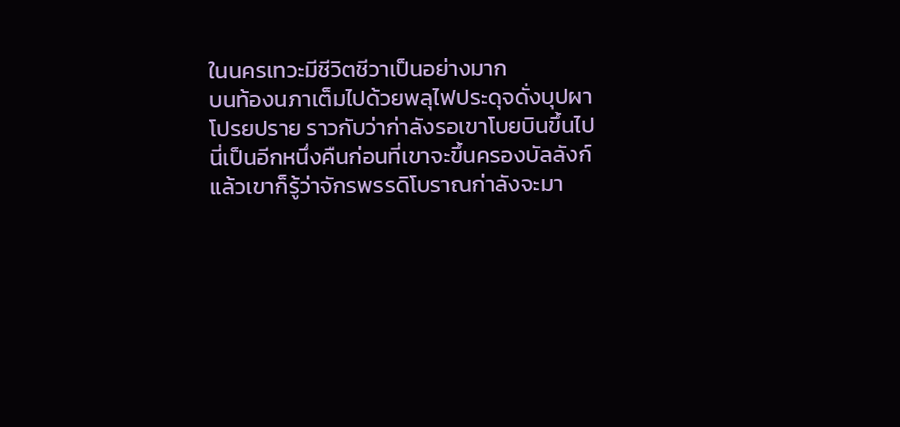ในนครเทวะมีชีวิตชีวาเป็นอย่างมาก
บนท้องนภาเต็มไปด้วยพลุไฟประดุจดั่งบุปผา
โปรยปราย ราวกับว่าก่าลังรอเขาโบยบินขึ้นไป
นี่เป็นอีกหนึ่งคืนก่อนที่เขาจะขึ้นครองบัลลังก์
แล้วเขาก็รู้ว่าจักรพรรดิโบราณก่าลังจะมา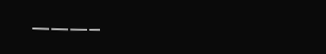———–